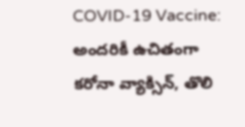COVID-19 Vaccine: అందరికీ ఉచితంగా కరోనా వ్యాక్సిన్, తొలి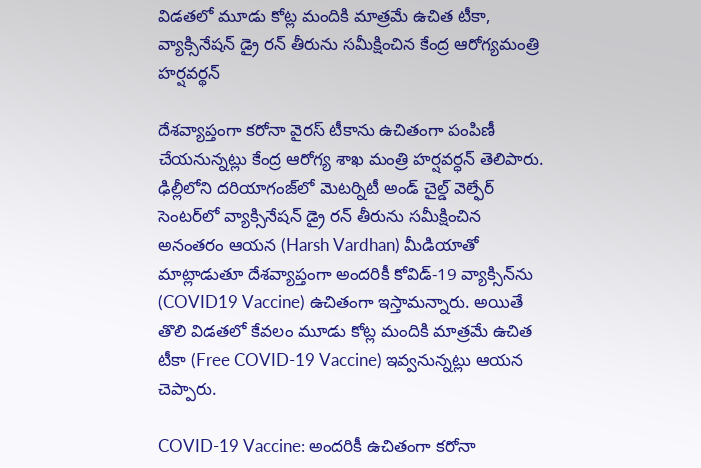విడతలో మూడు కోట్ల మందికి మాత్ర‌మే ఉచిత టీకా, వ్యాక్సినేషన్ డ్రై రన్ తీరును సమీక్షించిన కేంద్ర ఆరోగ్యమంత్రి హర్షవర్థన్

దేశ‌వ్యాప్తంగా క‌రోనా వైర‌స్ టీకాను ఉచితంగా పంపిణీ చేయ‌నున్న‌ట్లు కేంద్ర ఆరోగ్య శాఖ మంత్రి హ‌ర్ష‌వ‌ర్ధ‌న్ తెలిపారు. ఢిల్లీలోని దరియాగంజ్‌లో మెటర్నిటీ అండ్ చైల్డ్ వెల్ఫేర్ సెంటర్‌లో వ్యాక్సినేషన్ డ్రై రన్ తీరును సమీక్షించిన అనంతరం ఆయన (Harsh Vardhan) మీడియాతో మాట్లాడుతూ దేశవ్యాప్తంగా అందరికీ కోవిడ్-19 వ్యాక్సిన్‌ను (COVID19 Vaccine) ఉచితంగా ఇస్తామన్నారు. అయితే తొలి విడత‌లో కేవ‌లం మూడు కోట్ల మందికి మాత్ర‌మే ఉచిత టీకా (Free COVID-19 Vaccine) ఇవ్వ‌నున్న‌ట్లు ఆయ‌న చెప్పారు.

COVID-19 Vaccine: అందరికీ ఉచితంగా కరోనా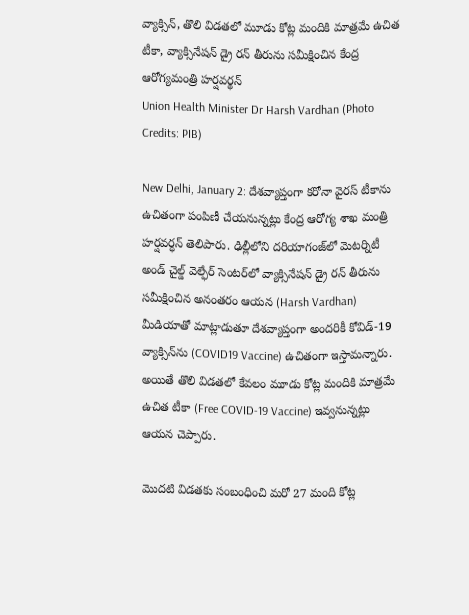వ్యాక్సిన్, తొలి విడతలో మూడు కోట్ల మందికి మాత్ర‌మే ఉచిత టీకా, వ్యాక్సినేషన్ డ్రై రన్ తీరును సమీక్షించిన కేంద్ర ఆరోగ్యమంత్రి హర్షవర్థన్
Union Health Minister Dr Harsh Vardhan (Photo Credits: PIB)

New Delhi, January 2: దేశ‌వ్యాప్తంగా క‌రోనా వైర‌స్ టీకాను ఉచితంగా పంపిణీ చేయ‌నున్న‌ట్లు కేంద్ర ఆరోగ్య శాఖ మంత్రి హ‌ర్ష‌వ‌ర్ధ‌న్ తెలిపారు. ఢిల్లీలోని దరియాగంజ్‌లో మెటర్నిటీ అండ్ చైల్డ్ వెల్ఫేర్ సెంటర్‌లో వ్యాక్సినేషన్ డ్రై రన్ తీరును సమీక్షించిన అనంతరం ఆయన (Harsh Vardhan) మీడియాతో మాట్లాడుతూ దేశవ్యాప్తంగా అందరికీ కోవిడ్-19 వ్యాక్సిన్‌ను (COVID19 Vaccine) ఉచితంగా ఇస్తామన్నారు. అయితే తొలి విడత‌లో కేవ‌లం మూడు కోట్ల మందికి మాత్ర‌మే ఉచిత టీకా (Free COVID-19 Vaccine) ఇవ్వ‌నున్న‌ట్లు ఆయ‌న చెప్పారు.

మొద‌టి విడత‌కు సంబంధించి మ‌రో 27 మంది కోట్ల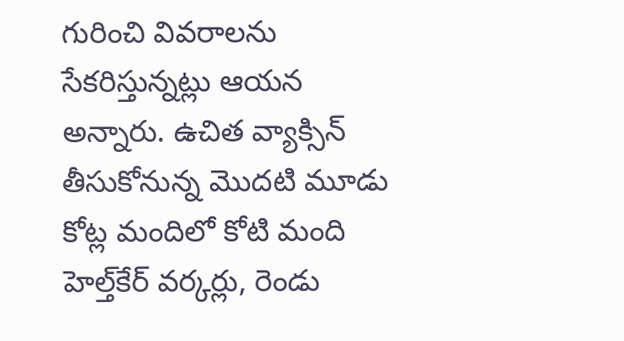గురించి వివ‌రాల‌ను సేక‌రిస్తున్న‌ట్లు ఆయ‌న అన్నారు. ఉచిత వ్యాక్సిన్ తీసుకోనున్న మొద‌టి మూడు కోట్ల మందిలో కోటి మంది హెల్త్‌కేర్ వ‌ర్క‌ర్లు, రెండు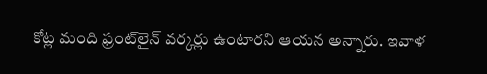కోట్ల మంది ఫ్రంట్‌లైన్ వ‌ర్క‌ర్లు ఉంటార‌ని ఆయ‌న అన్నారు. ఇవాళ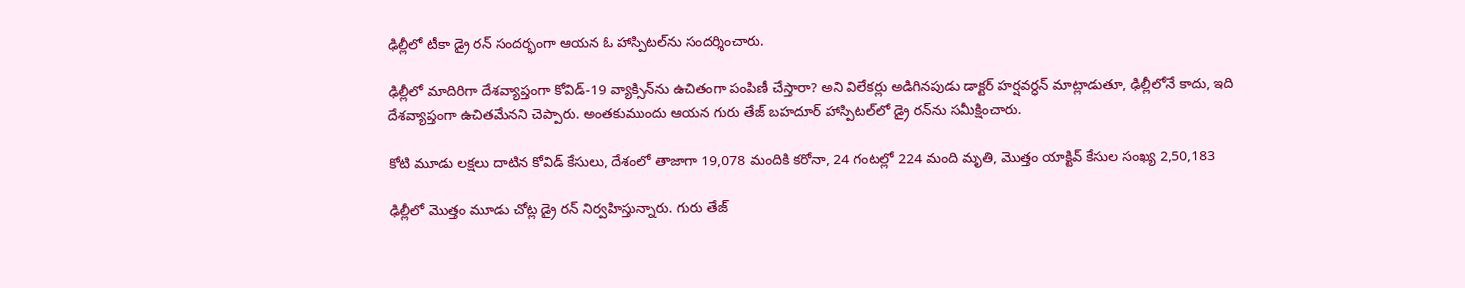ఢిల్లీలో టీకా డ్రై ర‌న్ సంద‌ర్భంగా ఆయ‌న ఓ హాస్పిట‌ల్‌ను సంద‌ర్శించారు.

ఢిల్లీలో మాదిరిగా దేశవ్యాప్తంగా కోవిడ్-19 వ్యాక్సిన్‌ను ఉచితంగా పంపిణీ చేస్తారా? అని విలేకర్లు అడిగినపుడు డాక్టర్ హర్షవర్ధన్ మాట్లాడుతూ, ఢిల్లీలోనే కాదు, ఇది దేశవ్యాప్తంగా ఉచితమేనని చెప్పారు. అంతకుముందు ఆయన గురు తేజ్ బహదూర్ హాస్పిటల్‌లో డ్రై రన్‌ను సమీక్షించారు.

కోటి మూడు లక్షలు దాటిన కోవిడ్ కేసులు, దేశంలో తాజాగా 19,078 మందికి కరోనా, 24 గంట‌ల్లో 224 మంది మృతి, మొత్తం యాక్టివ్ కేసుల సంఖ్య 2,50,183

ఢిల్లీలో మొత్తం మూడు చోట్ల డ్రై రన్ నిర్వహిస్తున్నారు. గురు తేజ్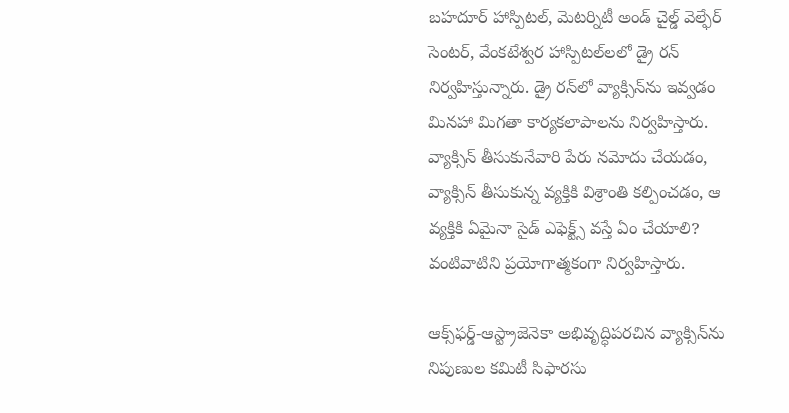బహదూర్ హాస్పిటల్‌, మెటర్నిటీ అండ్ చైల్డ్ వెల్ఫేర్ సెంటర్‌, వేంకటేశ్వర హాస్పిటల్‌‌లలో డ్రై రన్ నిర్వహిస్తున్నారు. డ్రై రన్‌లో వ్యాక్సిన్‌ను ఇవ్వడం మినహా మిగతా కార్యకలాపాలను నిర్వహిస్తారు. వ్యాక్సిన్ తీసుకునేవారి పేరు నమోదు చేయడం, వ్యాక్సిన్ తీసుకున్న వ్యక్తికి విశ్రాంతి కల్పించడం, ఆ వ్యక్తికి ఏమైనా సైడ్ ఎఫెక్ట్స్ వస్తే ఏం చేయాలి? వంటివాటిని ప్రయోగాత్మకంగా నిర్వహిస్తారు.

ఆక్స్‌ఫర్డ్-ఆస్ట్రాజెనెకా అభివృద్ధిపరచిన వ్యాక్సిన్‌ను నిపుణుల కమిటీ సిఫారసు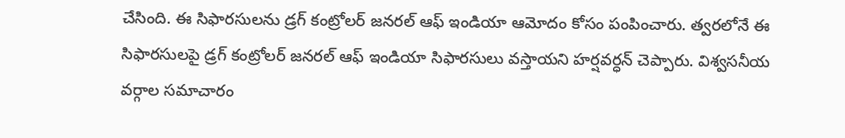చేసింది. ఈ సిఫారసులను డ్రగ్ కంట్రోలర్ జనరల్ ఆఫ్ ఇండియా ఆమోదం కోసం పంపించారు. త్వరలోనే ఈ సిఫారసులపై డ్రగ్ కంట్రోలర్ జనరల్ ఆఫ్ ఇండియా సిఫారసులు వస్తాయని హర్షవర్ధన్ చెప్పారు. విశ్వసనీయ వర్గాల సమాచారం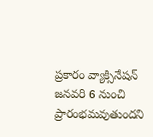ప్రకారం వ్యాక్సినేషన్ జనవరి 6 నుంచి ప్రారంభమవుతుందని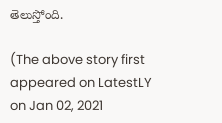తెలుస్తోంది.

(The above story first appeared on LatestLY on Jan 02, 2021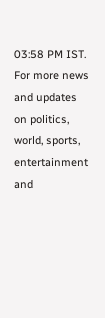03:58 PM IST. For more news and updates on politics, world, sports, entertainment and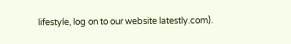lifestyle, log on to our website latestly.com).